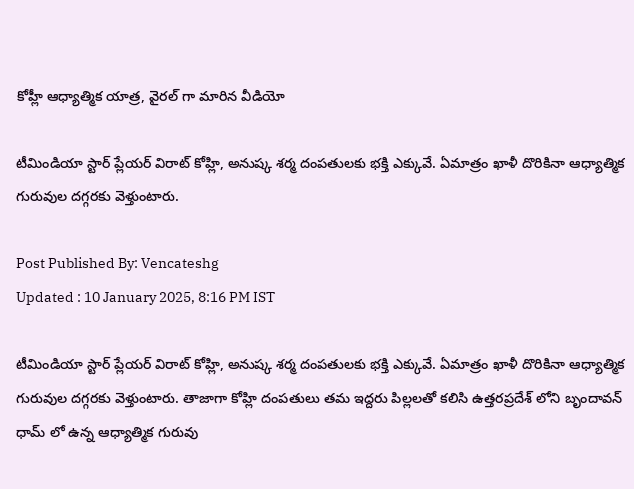కోహ్లీ ఆధ్యాత్మిక యాత్ర, వైరల్ గా మారిన వీడియో

టీమిండియా స్టార్ ప్లేయర్ విరాట్ కోహ్లి, అనుష్క శర్మ దంపతులకు భక్తి ఎక్కువే. ఏమాత్రం ఖాళీ దొరికినా ఆధ్యాత్మిక గురువుల దగ్గరకు వెళ్తుంటారు.

Post Published By: Vencateshg
Updated : 10 January 2025, 8:16 PM IST

టీమిండియా స్టార్ ప్లేయర్ విరాట్ కోహ్లి, అనుష్క శర్మ దంపతులకు భక్తి ఎక్కువే. ఏమాత్రం ఖాళీ దొరికినా ఆధ్యాత్మిక గురువుల దగ్గరకు వెళ్తుంటారు. తాజాగా కోహ్లి దంపతులు తమ ఇద్దరు పిల్లలతో కలిసి ఉత్తరప్రదేశ్ లోని బృందావన్ ధామ్ లో ఉన్న ఆధ్యాత్మిక గురువు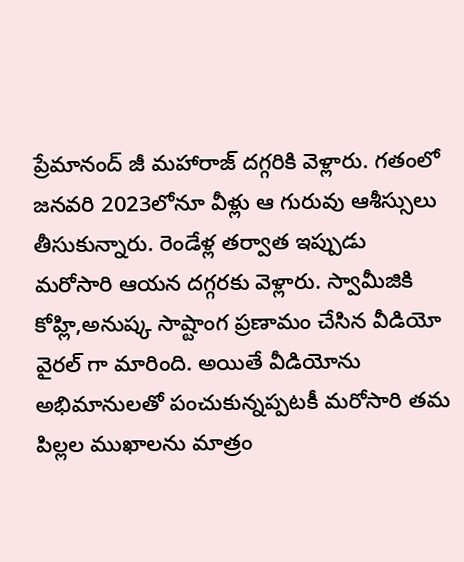ప్రేమానంద్ జీ మహారాజ్ దగ్గరికి వెళ్లారు. గతంలో జనవరి 2023లోనూ వీళ్లు ఆ గురువు ఆశీస్సులు తీసుకున్నారు. రెండేళ్ల తర్వాత ఇప్పుడు మరోసారి ఆయన దగ్గరకు వెళ్లారు. స్వామీజికి కోహ్లి,అనుష్క సాష్టాంగ ప్రణామం చేసిన వీడియో వైరల్ గా మారింది. అయితే వీడియోను అభిమానులతో పంచుకున్నప్పటకీ మరోసారి తమ పిల్లల ముఖాలను మాత్రం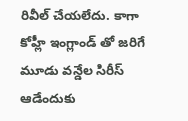రివీల్ చేయలేదు. కాగా కోహ్లీ ఇంగ్లాండ్ తో జరిగే మూడు వన్డేల సిరీస్ ఆడేందుకు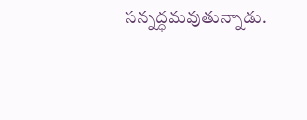సన్నద్ధమవుతున్నాడు.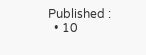Published :
  • 10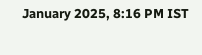January 2025, 8:16 PM IST